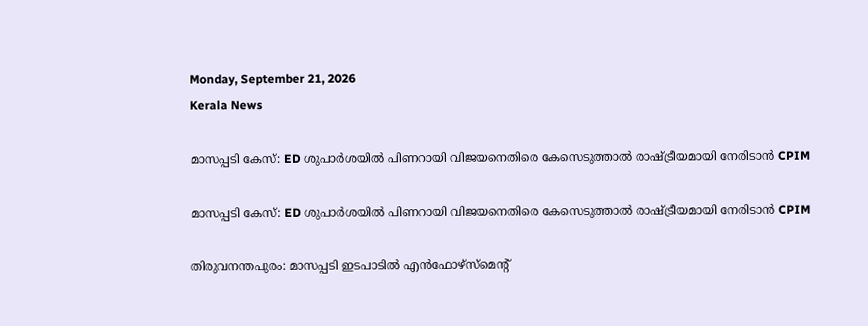Monday, September 21, 2026
Kerala News

മാസപ്പടി കേസ്: ED ശുപാര്‍ശയില്‍ പിണറായി വിജയനെതിരെ കേസെടുത്താല്‍ രാഷ്ട്രീയമായി നേരിടാന്‍ CPIM

മാസപ്പടി കേസ്: ED ശുപാര്‍ശയില്‍ പിണറായി വിജയനെതിരെ കേസെടുത്താല്‍ രാഷ്ട്രീയമായി നേരിടാന്‍ CPIM

തിരുവനന്തപുരം: മാസപ്പടി ഇടപാടില്‍ എന്‍ഫോഴ്സ്മെന്റ്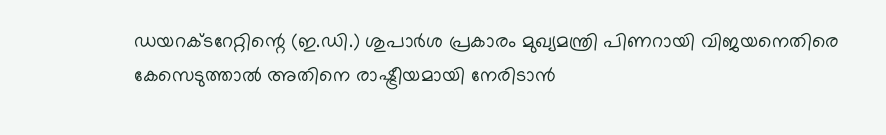ഡയറക്ടറേറ്റിന്റെ (ഇ.ഡി.) ശുപാര്‍ശ പ്രകാരം മുഖ്യമന്ത്രി പിണറായി വിജയനെതിരെ കേസെടുത്താല്‍ അതിനെ രാഷ്ട്രീയമായി നേരിടാന്‍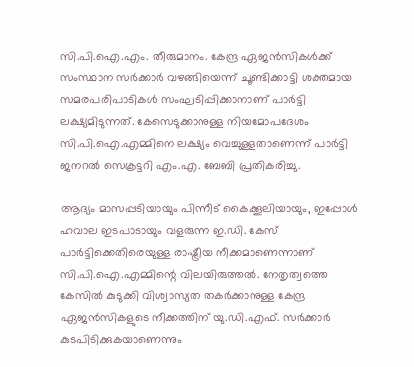സി.പി.ഐ.എം. തീരുമാനം. കേന്ദ്ര ഏജന്‍സികള്‍ക്ക് സംസ്ഥാന സര്‍ക്കാര്‍ വഴങ്ങിയെന്ന് ചൂണ്ടിക്കാട്ടി ശക്തമായ സമരപരിപാടികള്‍ സംഘടിപ്പിക്കാനാണ് പാര്‍ട്ടി ലക്ഷ്യമിടുന്നത്. കേസെടുക്കാനുള്ള നിയമോപദേശം സി.പി.ഐ.എമ്മിനെ ലക്ഷ്യം വെച്ചുള്ളതാണെന്ന് പാര്‍ട്ടി ജനറല്‍ സെക്രട്ടറി എം.എ. ബേബി പ്രതികരിച്ചു.

ആദ്യം മാസപ്പടിയായും പിന്നീട് കൈക്കൂലിയായും, ഇപ്പോള്‍ ഹവാല ഇടപാടായും വളരുന്ന ഇ.ഡി. കേസ് പാര്‍ട്ടിക്കെതിരെയുള്ള രാഷ്ട്രീയ നീക്കമാണെന്നാണ് സി.പി.ഐ.എമ്മിന്റെ വിലയിരുത്തല്‍. നേതൃത്വത്തെ കേസില്‍ കുടുക്കി വിശ്വാസ്യത തകര്‍ക്കാനുള്ള കേന്ദ്ര ഏജന്‍സികളുടെ നീക്കത്തിന് യു.ഡി.എഫ്. സര്‍ക്കാര്‍ കുടപിടിക്കുകയാണെന്നും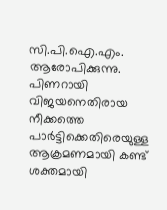സി.പി.ഐ.എം. ആരോപിക്കുന്നു. പിണറായി വിജയനെതിരായ നീക്കത്തെ പാര്‍ട്ടിക്കെതിരെയുള്ള ആക്രമണമായി കണ്ട് ശക്തമായി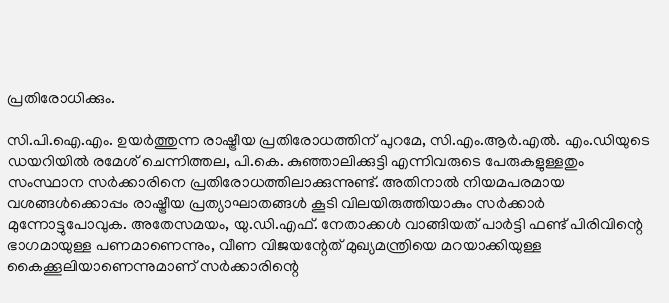പ്രതിരോധിക്കും.

സി.പി.ഐ.എം. ഉയര്‍ത്തുന്ന രാഷ്ട്രീയ പ്രതിരോധത്തിന് പുറമേ, സി.എം.ആര്‍.എല്‍. എം.ഡിയുടെ ഡയറിയില്‍ രമേശ് ചെന്നിത്തല, പി.കെ. കുഞ്ഞാലിക്കുട്ടി എന്നിവരുടെ പേരുകളുള്ളതും സംസ്ഥാന സര്‍ക്കാരിനെ പ്രതിരോധത്തിലാക്കുന്നുണ്ട്. അതിനാല്‍ നിയമപരമായ വശങ്ങള്‍ക്കൊപ്പം രാഷ്ട്രീയ പ്രത്യാഘാതങ്ങള്‍ കൂടി വിലയിരുത്തിയാകും സര്‍ക്കാര്‍ മുന്നോട്ടുപോവുക. അതേസമയം, യു.ഡി.എഫ്. നേതാക്കള്‍ വാങ്ങിയത് പാര്‍ട്ടി ഫണ്ട് പിരിവിന്റെ ഭാഗമായുള്ള പണമാണെന്നും, വീണ വിജയന്റേത് മുഖ്യമന്ത്രിയെ മറയാക്കിയുള്ള കൈക്കൂലിയാണെന്നുമാണ് സര്‍ക്കാരിന്റെ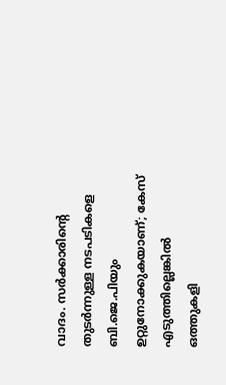വാദം. സര്‍ക്കാരിന്റെ തുടര്‍ന്നുള്ള നടപടികളെ ബി.ജെ.പിയും ഉറ്റുനോക്കുകയാണ്; കേസ് എടുത്തില്ലെങ്കില്‍ ഒത്തുകളി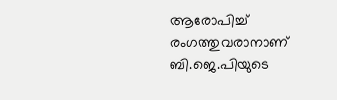ആരോപിച്ച് രംഗത്തുവരാനാണ് ബി.ജെ.പിയുടെ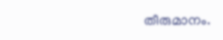തീരുമാനം.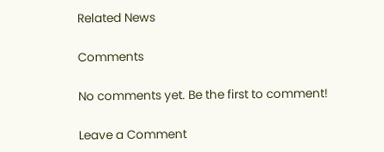Related News

Comments

No comments yet. Be the first to comment!

Leave a Comment